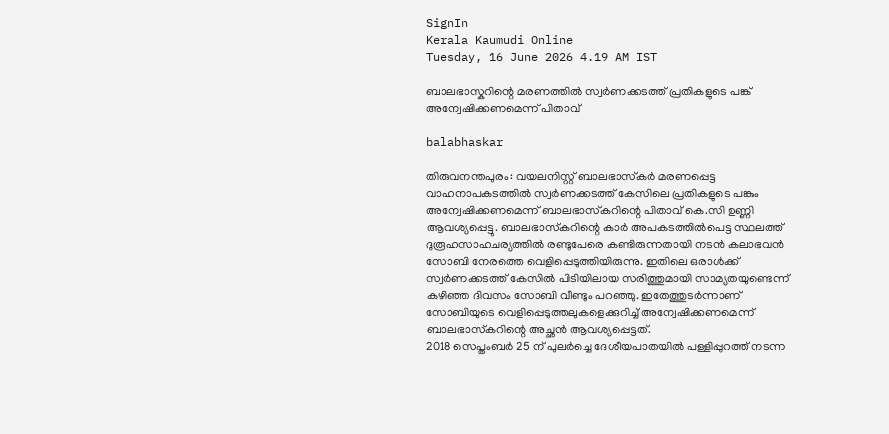SignIn
Kerala Kaumudi Online
Tuesday, 16 June 2026 4.19 AM IST

ബാലഭാസ്കറിന്റെ മരണത്തിൽ സ്വർണക്കടത്ത് പ്രതികളുടെ പങ്ക് അന്വേഷിക്കണമെന്ന് പിതാവ്

balabhaskar

തിരുവനന്തപുരം: വയലനിസ്റ്റ് ബാലഭാസ്‌കർ മരണപ്പെട്ട വാഹനാപകടത്തിൽ സ്വർണക്കടത്ത് കേസിലെ പ്രതികളുടെ പങ്കും അന്വേഷിക്കണമെന്ന് ബാലഭാസ്‌കറിന്റെ പിതാവ് കെ.സി ഉണ്ണി ആവശ്യപ്പെട്ടു. ബാലഭാസ്‌കറിന്റെ കാർ അപകടത്തിൽപെട്ട സ്ഥലത്ത് ദുരൂഹസാഹചര്യത്തിൽ രണ്ടുപേരെ കണ്ടിരുന്നതായി നടൻ കലാഭവൻ സോബി നേരത്തെ വെളിപ്പെടുത്തിയിരുന്നു. ഇതിലെ ഒരാൾക്ക് സ്വർണക്കടത്ത് കേസിൽ പിടിയിലായ സരിത്തുമായി സാമ്യതയുണ്ടെന്ന് കഴിഞ്ഞ ദിവസം സോബി വീണ്ടും പറഞ്ഞു. ഇതേത്തുടർന്നാണ് സോബിയുടെ വെളിപ്പെടുത്തലുകളെക്കുറിച്ച് അന്വേഷിക്കണമെന്ന് ബാലഭാസ്‌കറിന്റെ അച്ഛൻ ആവശ്യപ്പെട്ടത്.
2018 സെപ്തംബർ 25 ന് പുലർച്ചെ ദേശീയപാതയിൽ പള്ളിപ്പുറത്ത് നടന്ന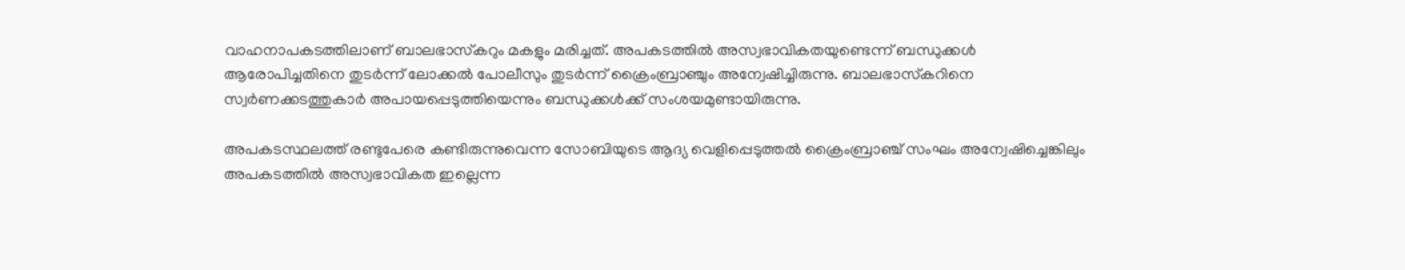വാഹനാപകടത്തിലാണ് ബാലഭാസ്‌കറും മകളും മരിച്ചത്. അപകടത്തിൽ അസ്വഭാവികതയുണ്ടെന്ന് ബന്ധുക്കൾ ആരോപിച്ചതിനെ തുടർന്ന് ലോക്കൽ പോലീസും തുടർന്ന് ക്രൈംബ്രാഞ്ചും അന്വേഷിച്ചിരുന്നു. ബാലഭാസ്‌കറിനെ സ്വർണക്കടത്തുകാർ അപായപ്പെടുത്തിയെന്നും ബന്ധുക്കൾക്ക് സംശയമുണ്ടായിരുന്നു.

അപകടസ്ഥലത്ത് രണ്ടുപേരെ കണ്ടിരുന്നുവെന്ന സോബിയുടെ ആദ്യ വെളിപ്പെടുത്തൽ ക്രൈംബ്രാഞ്ച് സംഘം അന്വേഷിച്ചെങ്കിലും അപകടത്തിൽ അസ്വഭാവികത ഇല്ലെന്ന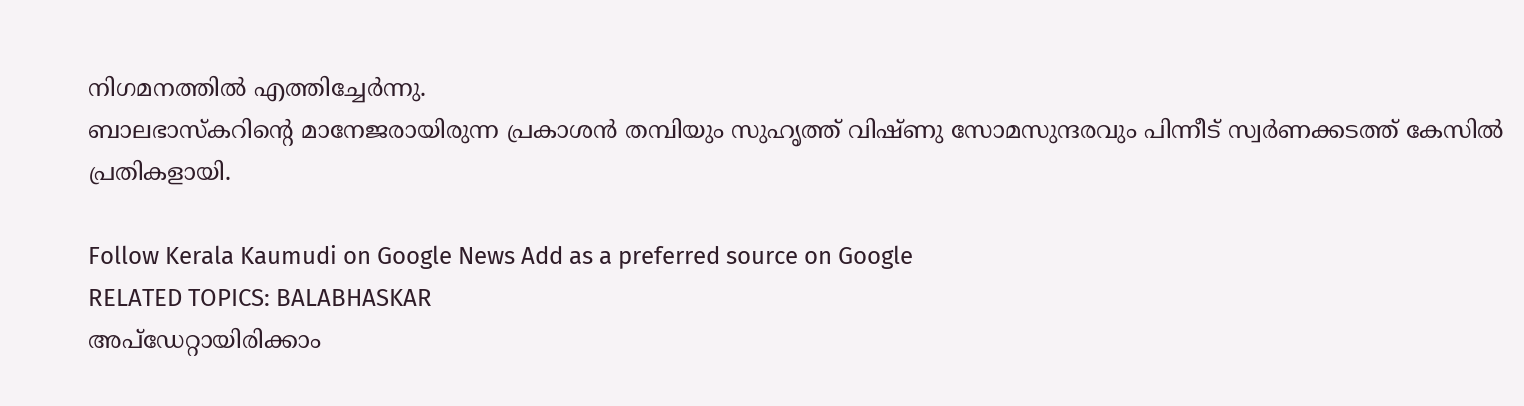നിഗമനത്തിൽ എത്തിച്ചേർന്നു.
ബാലഭാസ്‌കറിന്റെ മാനേജരായിരുന്ന പ്രകാശൻ തമ്പിയും സുഹൃത്ത് വിഷ്‌ണു സോമസുന്ദരവും പിന്നീട് സ്വർണക്കടത്ത് കേസിൽ പ്രതികളായി.

Follow Kerala Kaumudi on Google News Add as a preferred source on Google
RELATED TOPICS: BALABHASKAR
അപ്ഡേറ്റായിരിക്കാം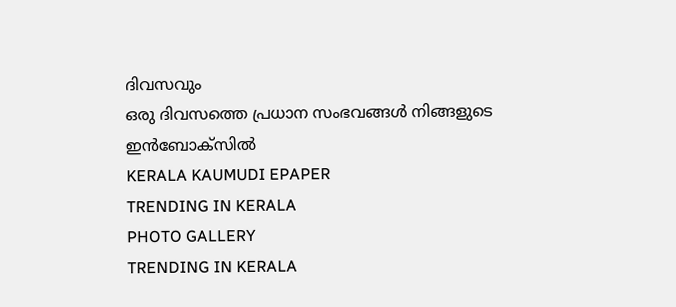ദിവസവും
ഒരു ദിവസത്തെ പ്രധാന സംഭവങ്ങൾ നിങ്ങളുടെ ഇൻബോക്സിൽ
KERALA KAUMUDI EPAPER
TRENDING IN KERALA
PHOTO GALLERY
TRENDING IN KERALA